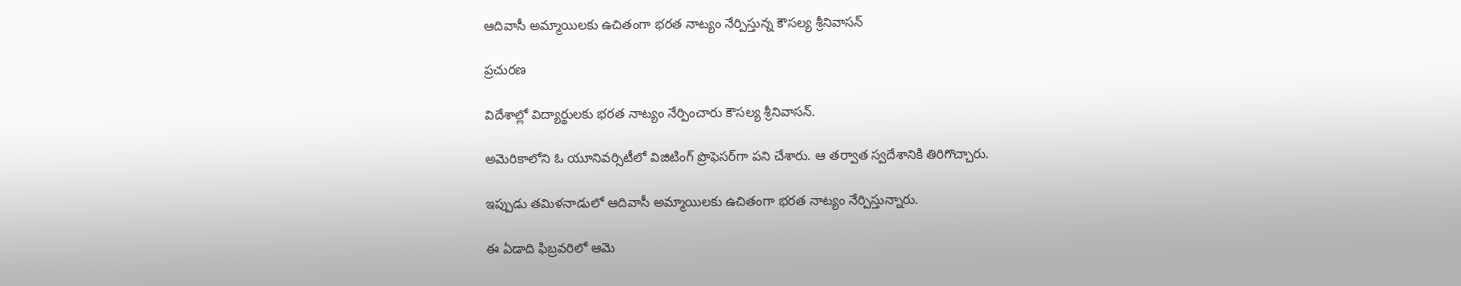ఆదివాసీ అమ్మాయిలకు ఉచితంగా భరత నాట్యం నేర్పిస్తున్న కౌసల్య శ్రీనివాసన్

ప్రచురణ

విదేశాల్లో విద్యార్థులకు భరత నాట్యం నేర్పించారు కౌసల్య శ్రీనివాసన్.

అమెరికాలోని ఓ యూనివర్సిటీలో విజిటింగ్ ప్రొఫెసర్‌గా పని చేశారు. ఆ తర్వాత స్వదేశానికి తిరిగొచ్చారు.

ఇప్పుడు తమిళనాడులో ఆదివాసీ అమ్మాయిలకు ఉచితంగా భరత నాట్యం నేర్పిస్తున్నారు.

ఈ ఏడాది ఫిబ్రవరిలో ఆమె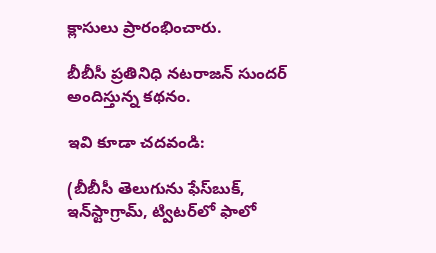క్లాసులు ప్రారంభించారు.

బీబీసీ ప్రతినిధి నటరాజన్ సుందర్ అందిస్తున్న కథనం.

ఇవి కూడా చదవండి:

(బీబీసీ తెలుగును ఫేస్‌బుక్, ఇన్‌స్టాగ్రామ్‌, ట్విటర్‌లో ఫాలో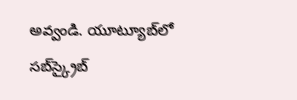అవ్వండి. యూట్యూబ్‌లో సబ్‌స్క్రైబ్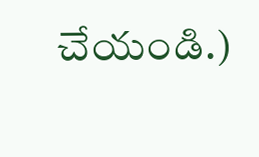చేయండి.)